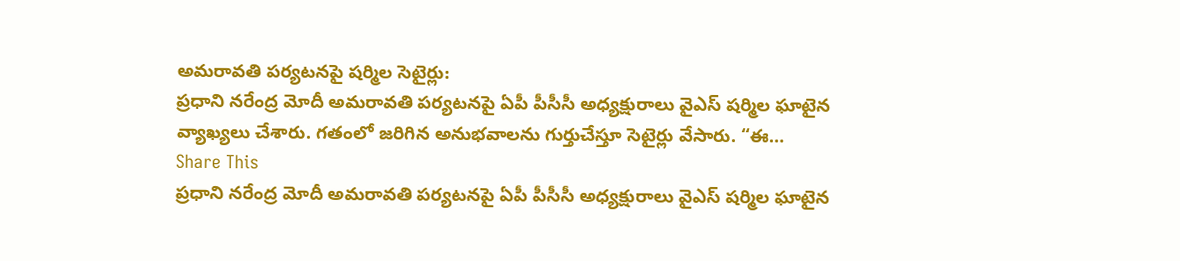అమరావతి పర్యటనపై షర్మిల సెటైర్లు:
ప్రధాని నరేంద్ర మోదీ అమరావతి పర్యటనపై ఏపీ పీసీసీ అధ్యక్షురాలు వైఎస్ షర్మిల ఘాటైన వ్యాఖ్యలు చేశారు. గతంలో జరిగిన అనుభవాలను గుర్తుచేస్తూ సెటైర్లు వేసారు. “ఈ…
Share This
ప్రధాని నరేంద్ర మోదీ అమరావతి పర్యటనపై ఏపీ పీసీసీ అధ్యక్షురాలు వైఎస్ షర్మిల ఘాటైన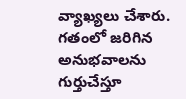వ్యాఖ్యలు చేశారు. గతంలో జరిగిన అనుభవాలను గుర్తుచేస్తూ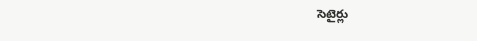సెటైర్లు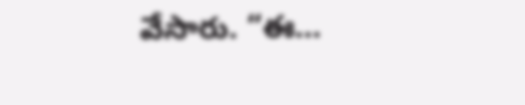వేసారు. “ఈ…